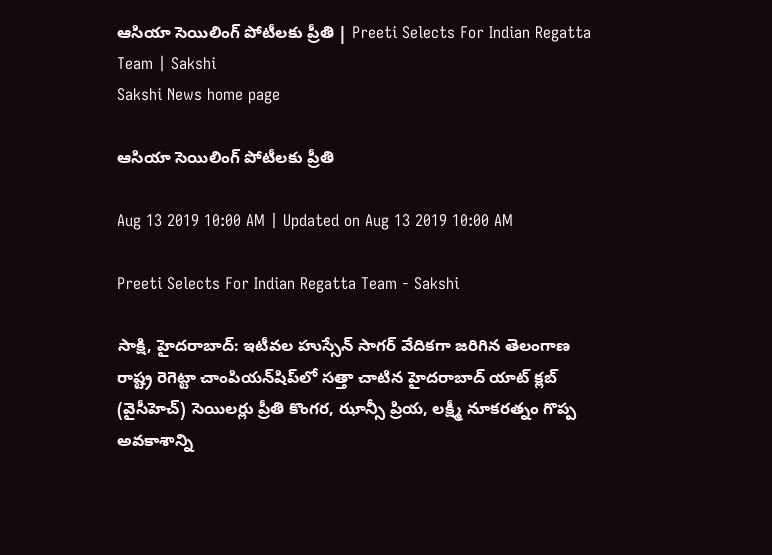ఆసియా సెయిలింగ్‌ పోటీలకు ప్రీతి | Preeti Selects For Indian Regatta Team | Sakshi
Sakshi News home page

ఆసియా సెయిలింగ్‌ పోటీలకు ప్రీతి

Aug 13 2019 10:00 AM | Updated on Aug 13 2019 10:00 AM

Preeti Selects For Indian Regatta Team - Sakshi

సాక్షి, హైదరాబాద్‌: ఇటీవల హుస్సేన్‌ సాగర్‌ వేదికగా జరిగిన తెలంగాణ రాష్ట్ర రెగెట్టా చాంపియన్‌షిప్‌లో సత్తా చాటిన హైదరాబాద్‌ యాట్‌ క్లబ్‌ (వైసీహెచ్‌) సెయిలర్లు ప్రీతి కొంగర, ఝాన్సీ ప్రియ, లక్ష్మీ నూకరత్నం గొప్ప అవకాశాన్ని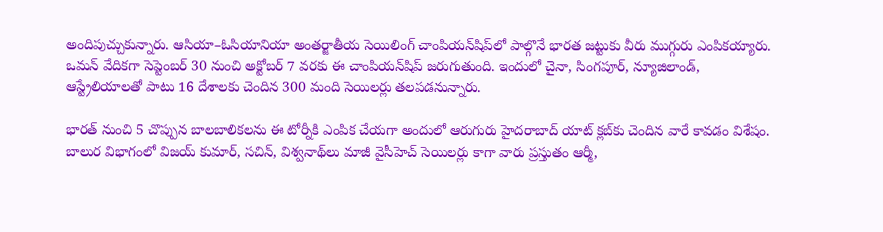అందిపుచ్చుకున్నారు. ఆసియా–ఓసియానియా అంతర్జాతీయ సెయిలింగ్‌ చాంపియన్‌షిప్‌లో పాల్గొనే భారత జట్టుకు వీరు ముగ్గురు ఎంపికయ్యారు. ఒమన్‌ వేదికగా సెప్టెంబర్‌ 30 నుంచి అక్టోబర్‌ 7 వరకు ఈ చాంపియన్‌షిప్‌ జరుగుతుంది. ఇందులో చైనా, సింగపూర్, న్యూజిలాండ్, ఆస్ట్రేలియాలతో పాటు 16 దేశాలకు చెందిన 300 మంది సెయిలర్లు తలపడనున్నారు.

భారత్‌ నుంచి 5 చొప్పున బాలబాలికలను ఈ టోర్నీకి ఎంపిక చేయగా అందులో ఆరుగురు హైదరాబాద్‌ యాట్‌ క్లబ్‌కు చెందిన వారే కావడం విశేషం. బాలుర విభాగంలో విజయ్‌ కుమార్, సచిన్, విశ్వనాథ్‌లు మాజీ వైసీహెచ్‌ సెయిలర్లు కాగా వారు ప్రస్తుతం ఆర్మీ,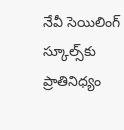నేవీ సెయిలింగ్‌ స్కూల్స్‌కు ప్రాతినిధ్యం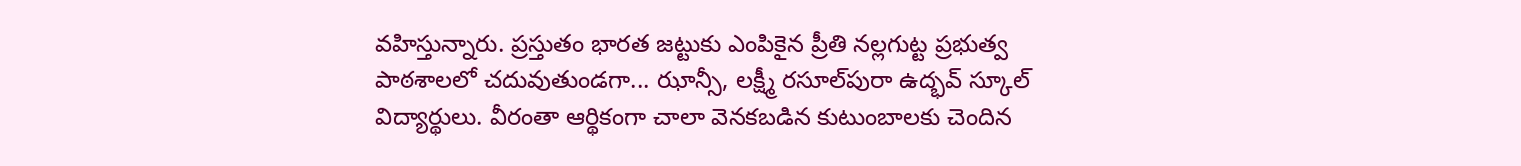వహిస్తున్నారు. ప్రస్తుతం భారత జట్టుకు ఎంపికైన ప్రీతి నల్లగుట్ట ప్రభుత్వ పాఠశాలలో చదువుతుండగా... ఝాన్సీ, లక్ష్మీ రసూల్‌పురా ఉద్భవ్‌ స్కూల్‌ విద్యార్థులు. వీరంతా ఆర్థికంగా చాలా వెనకబడిన కుటుంబాలకు చెందిన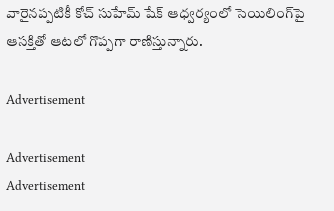వారైనప్పటికీ కోచ్‌ సుహేమ్‌ షేక్‌ ఆధ్వర్యంలో సెయిలింగ్‌పై ఆసక్తితో ఆటలో గొప్పగా రాణిస్తున్నారు.

Advertisement

Advertisement
Advertisement